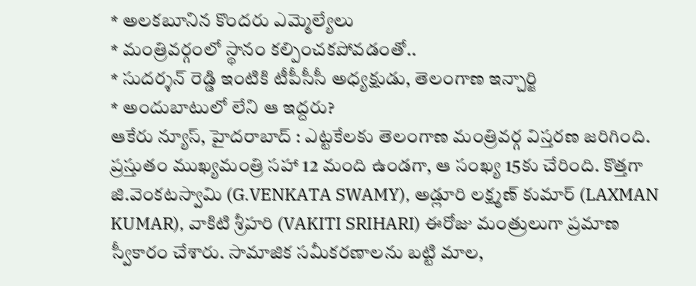* అలకబూనిన కొందరు ఎమ్మెల్యేలు
* మంత్రివర్గంలో స్థానం కల్పించకపోవడంతో..
* సుదర్శన్ రెడ్డి ఇంటికి టీపీసీసీ అధ్యక్షుడు, తెలంగాణ ఇన్చార్జి
* అందుబాటులో లేని ఆ ఇద్దరు?
ఆకేరు న్యూస్, హైదరాబాద్ : ఎట్టకేలకు తెలంగాణ మంత్రివర్గ విస్తరణ జరిగింది. ప్రస్తుతం ముఖ్యమంత్రి సహా 12 మంది ఉండగా, ఆ సంఖ్య 15కు చేరింది. కొత్తగా జి.వెంకటస్వామి (G.VENKATA SWAMY), అడ్లూరి లక్ష్మణ్ కుమార్ (LAXMAN KUMAR), వాకిటి శ్రీహరి (VAKITI SRIHARI) ఈరోజు మంత్రులుగా ప్రమాణ స్వీకారం చేశారు. సామాజిక సమీకరణాలను బట్టి మాల,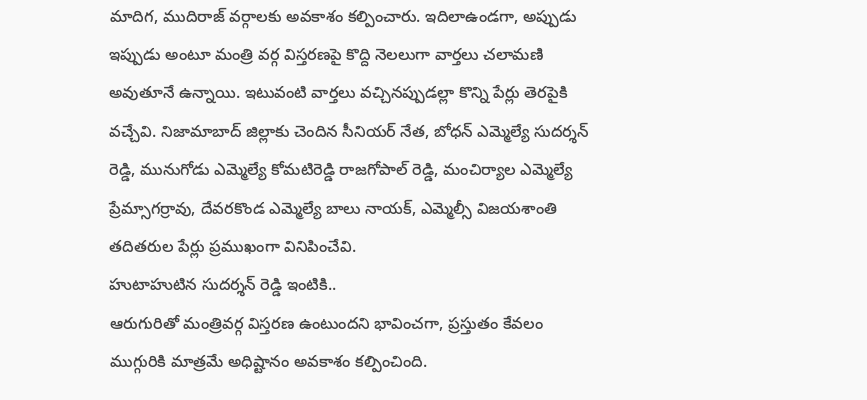మాదిగ, ముదిరాజ్ వర్గాలకు అవకాశం కల్పించారు. ఇదిలాఉండగా, అప్పుడు ఇప్పుడు అంటూ మంత్రి వర్గ విస్తరణపై కొద్ది నెలలుగా వార్తలు చలామణి అవుతూనే ఉన్నాయి. ఇటువంటి వార్తలు వచ్చినప్పుడల్లా కొన్ని పేర్లు తెరపైకి వచ్చేవి. నిజామాబాద్ జిల్లాకు చెందిన సీనియర్ నేత, బోధన్ ఎమ్మెల్యే సుదర్శన్ రెడ్డి, మునుగోడు ఎమ్మెల్యే కోమటిరెడ్డి రాజగోపాల్ రెడ్డి, మంచిర్యాల ఎమ్మెల్యే ప్రేమ్సాగర్రావు, దేవరకొండ ఎమ్మెల్యే బాలు నాయక్, ఎమ్మెల్సీ విజయశాంతి తదితరుల పేర్లు ప్రముఖంగా వినిపించేవి.
హుటాహుటిన సుదర్శన్ రెడ్డి ఇంటికి..
ఆరుగురితో మంత్రివర్గ విస్తరణ ఉంటుందని భావించగా, ప్రస్తుతం కేవలం ముగ్గురికి మాత్రమే అధిష్టానం అవకాశం కల్పించింది.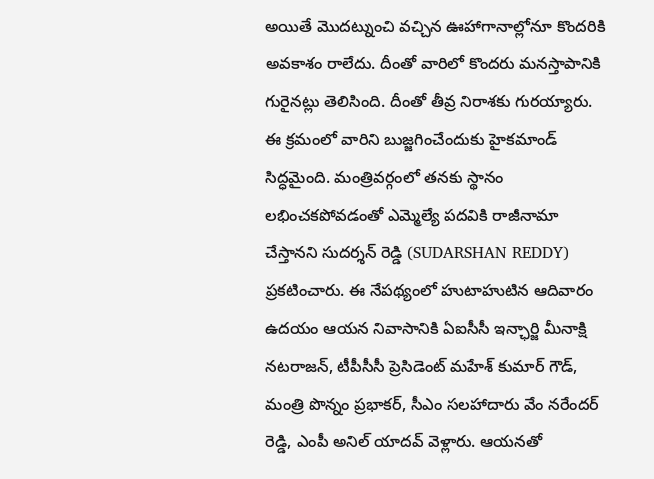అయితే మొదట్నుంచి వచ్చిన ఊహాగానాల్లోనూ కొందరికి అవకాశం రాలేదు. దీంతో వారిలో కొందరు మనస్తాపానికి గురైనట్లు తెలిసింది. దీంతో తీవ్ర నిరాశకు గురయ్యారు. ఈ క్రమంలో వారిని బుజ్జగించేందుకు హైకమాండ్ సిద్ధమైంది. మంత్రివర్గంలో తనకు స్థానం లభించకపోవడంతో ఎమ్మెల్యే పదవికి రాజీనామా చేస్తానని సుదర్శన్ రెడ్డి (SUDARSHAN REDDY) ప్రకటించారు. ఈ నేపథ్యంలో హుటాహుటిన ఆదివారం ఉదయం ఆయన నివాసానికి ఏఐసీసీ ఇన్ఛార్జి మీనాక్షి నటరాజన్, టీపీసీసీ ప్రెసిడెంట్ మహేశ్ కుమార్ గౌడ్, మంత్రి పొన్నం ప్రభాకర్, సీఎం సలహాదారు వేం నరేందర్ రెడ్డి, ఎంపీ అనిల్ యాదవ్ వెళ్లారు. ఆయనతో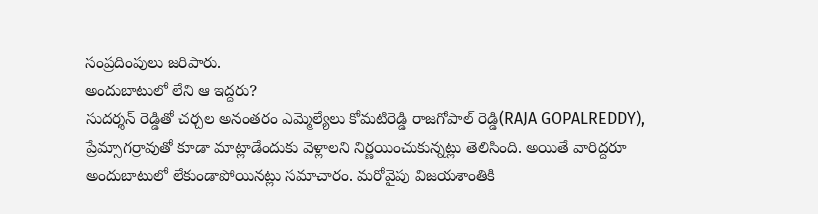సంప్రదింపులు జరిపారు.
అందుబాటులో లేని ఆ ఇద్దరు?
సుదర్శన్ రెడ్డితో చర్చల అనంతరం ఎమ్మెల్యేలు కోమటిరెడ్డి రాజగోపాల్ రెడ్డి(RAJA GOPALREDDY), ప్రేమ్సాగర్రావుతో కూడా మాట్లాడేందుకు వెళ్లాలని నిర్ణయించుకున్నట్లు తెలిసింది. అయితే వారిద్దరూ అందుబాటులో లేకుండాపోయినట్లు సమాచారం. మరోవైపు విజయశాంతికి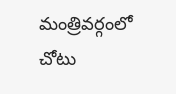మంత్రివర్గంలో చోటు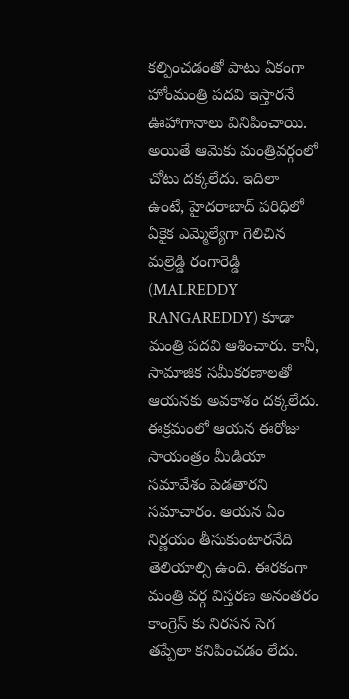కల్పించడంతో పాటు ఏకంగా హోంమంత్రి పదవి ఇస్తారనే ఊహాగానాలు వినిపించాయి. అయితే ఆమెకు మంత్రివర్గంలో చోటు దక్కలేదు. ఇదిలా ఉంటే, హైదరాబాద్ పరిధిలో ఏకైక ఎమ్మెల్యేగా గెలిచిన మల్రెడ్డి రంగారెడ్డి (MALREDDY RANGAREDDY) కూడా మంత్రి పదవి ఆశించారు. కానీ, సామాజిక సమీకరణాలతో ఆయనకు అవకాశం దక్కలేదు. ఈక్రమంలో ఆయన ఈరోజు సాయంత్రం మీడియా సమావేశం పెడతారని సమాచారం. ఆయన ఏం నిర్ణయం తీసుకుంటారనేది తెలియాల్సి ఉంది. ఈరకంగా మంత్రి వర్గ విస్తరణ అనంతరం కాంగ్రెస్ కు నిరసన సెగ తప్పేలా కనిపించడం లేదు.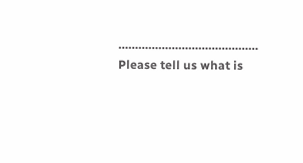……………………………………
Please tell us what is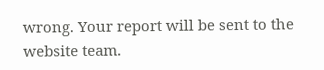wrong. Your report will be sent to the website team.